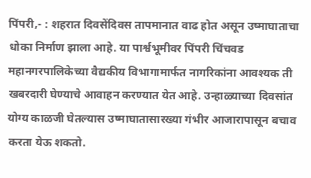पिंपरी,- : शहरात दिवसेंदिवस तापमानात वाढ होत असून उष्माघाताचा धोका निर्माण झाला आहे. या पार्श्वभूमीवर पिंपरी चिंचवड महानगरपालिकेच्या वैद्यकीय विभागामार्फत नागरिकांना आवश्यक ती खबरदारी घेण्याचे आवाहन करण्यात येत आहे. उन्हाळ्याच्या दिवसांत योग्य काळजी घेतल्यास उष्माघातासारख्या गंभीर आजारापासून बचाव करता येऊ शकतो.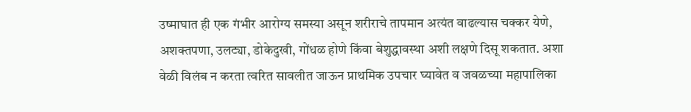उष्माघात ही एक गंभीर आरोग्य समस्या असून शरीराचे तापमान अत्यंत वाढल्यास चक्कर येणे, अशक्तपणा, उलट्या, डोकेदुखी, गोंधळ होणे किंवा बेशुद्धावस्था अशी लक्षणे दिसू शकतात. अशा वेळी विलंब न करता त्वरित सावलीत जाऊन प्राथमिक उपचार घ्यावेत व जवळच्या महापालिका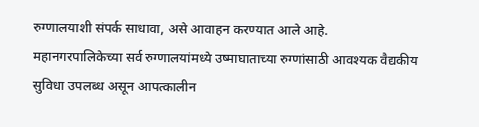रुग्णालयाशी संपर्क साधावा, असे आवाहन करण्यात आले आहे.
महानगरपालिकेच्या सर्व रुग्णालयांमध्ये उष्माघाताच्या रुग्णांसाठी आवश्यक वैद्यकीय सुविधा उपलब्ध असून आपत्कालीन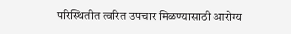परिस्थितीत त्वरित उपचार मिळण्यासाठी आरोग्य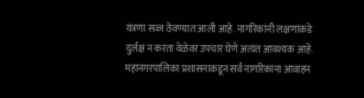यंत्रणा सज्ज ठेवण्यात आली आहे. नागरिकांनी लक्षणांकडे दुर्लक्ष न करता वेळेवर उपचार घेणे अत्यंत आवश्यक आहे.
महानगरपालिका प्रशासनाकडून सर्व नागरिकांना आवाहन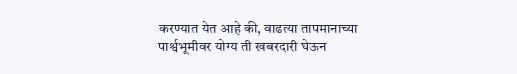करण्यात येत आहे की, वाढत्या तापमानाच्या पार्श्वभूमीवर योग्य ती खबरदारी घेऊन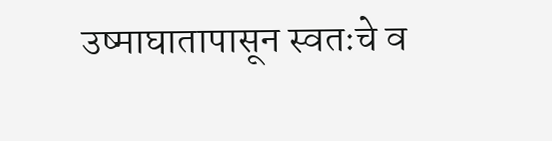उष्माघातापासून स्वतःचे व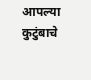आपल्या कुटुंबाचे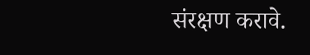संरक्षण करावे.